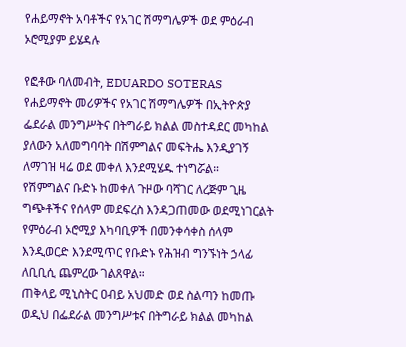የሐይማኖት አባቶችና የአገር ሽማግሌዎች ወደ ምዕራብ ኦሮሚያም ይሄዳሉ

የፎቶው ባለመብት, EDUARDO SOTERAS
የሐይማኖት መሪዎችና የአገር ሽማግሌዎች በኢትዮጵያ ፌደራል መንግሥትና በትግራይ ክልል መስተዳደር መካከል ያለውን አለመግባባት በሽምግልና መፍትሔ እንዲያገኝ ለማገዝ ዛሬ ወደ መቀለ እንደሚሄዱ ተነግሯል።
የሽምግልና ቡድኑ ከመቀለ ጉዞው ባሻገር ለረጅም ጊዜ ግጭቶችና የሰላም መደፍረስ እንዳጋጠመው ወደሚነገርልት የምዕራብ ኦሮሚያ እካባቢዎች በመንቀሳቀስ ሰላም እንዲወርድ እንደሚጥር የቡድኑ የሕዝብ ግንኙነት ኃላፊ ለቢቢሲ ጨምረው ገልጸዋል።
ጠቅላይ ሚኒስትር ዐብይ አህመድ ወደ ስልጣን ከመጡ ወዲህ በፌደራል መንግሥቱና በትግራይ ክልል መካከል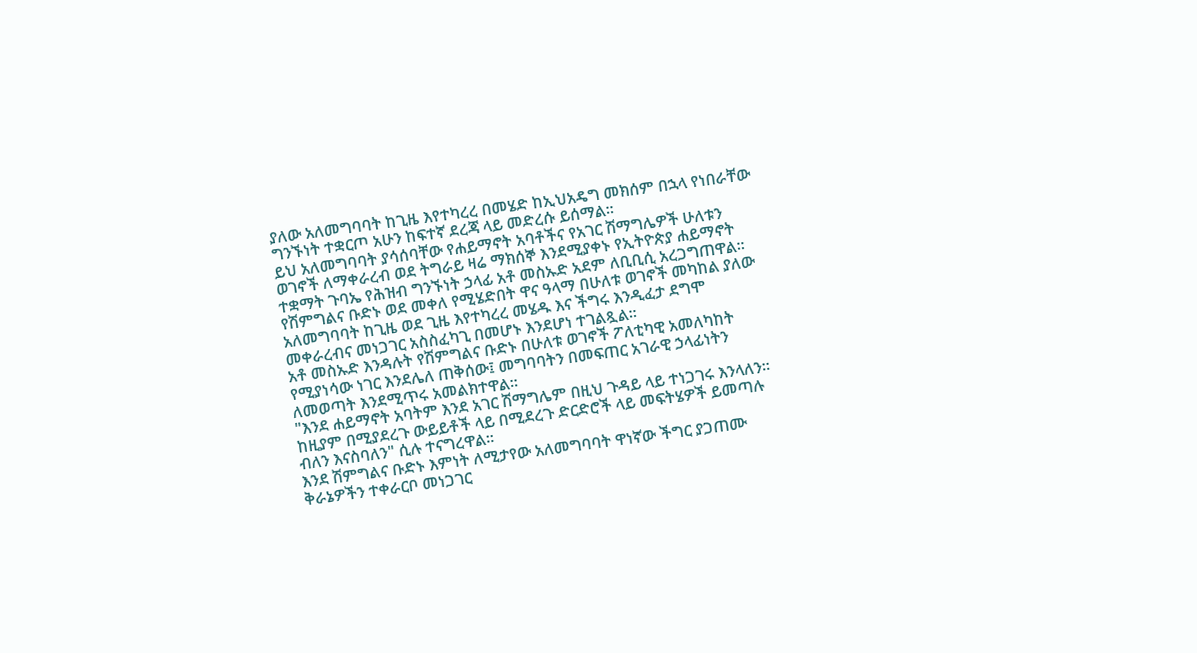ያለው አለመግባባት ከጊዜ እየተካረረ በመሄድ ከኢህአዴግ መክሰም በኋላ የነበራቸው ግንኙነት ተቋርጦ አሁን ከፍተኛ ደረጃ ላይ መድረሱ ይሰማል።
ይህ አለመግባባት ያሳሰባቸው የሐይማኖት አባቶችና የአገር ሽማግሌዎች ሁለቱን ወገኖች ለማቀራረብ ወደ ትግራይ ዛሬ ማክሰኞ እንደሚያቀኑ የኢትዮጵያ ሐይማኖት ተቋማት ጉባኤ የሕዝብ ግንኙነት ኃላፊ አቶ መስኡድ አደም ለቢቢሲ አረጋግጠዋል።
የሽምግልና ቡድኑ ወደ መቀለ የሚሄድበት ዋና ዓላማ በሁለቱ ወገኖች መካከል ያለው አለመግባባት ከጊዜ ወደ ጊዜ እየተካረረ መሄዱ እና ችግሩ እንዲፈታ ደግሞ መቀራረብና መነጋገር አስስፈካጊ በመሆኑ እንደሆነ ተገልጿል።
አቶ መስኡድ እንዳሉት የሽምግልና ቡድኑ በሁለቱ ወገኖች ፖለቲካዊ አመለካከት የሚያነሳው ነገር እንደሌለ ጠቅሰው፤ መግባባትን በመፍጠር አገራዊ ኃላፊነትን ለመወጣት እንደሚጥሩ አመልክተዋል።
"እንደ ሐይማኖት አባትም እንደ አገር ሽማግሌም በዚህ ጉዳይ ላይ ተነጋገሩ እንላለን። ከዚያም በሚያደረጉ ውይይቶች ላይ በሚደረጉ ድርድሮች ላይ መፍትሄዎች ይመጣሉ ብለን እናስባለን" ሲሉ ተናግረዋል።
እንደ ሽምግልና ቡድኑ እምነት ለሚታየው አለመግባባት ዋነኛው ችግር ያጋጠሙ ቅራኔዎችን ተቀራርቦ መነጋገር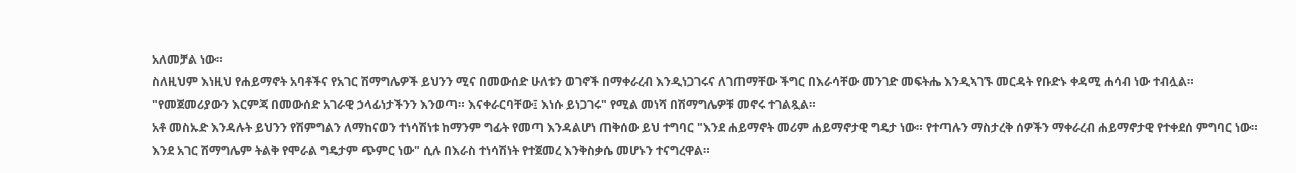አለመቻል ነው።
ስለዚህም እነዚህ የሐይማኖት አባቶችና የአገር ሽማግሌዎች ይህንን ሚና በመውሰድ ሁለቱን ወገኖች በማቀራረብ እንዲነጋገሩና ለገጠማቸው ችግር በእራሳቸው መንገድ መፍትሔ እንዲኣገኙ መርዳት የቡድኑ ቀዳሚ ሐሳብ ነው ተብሏል።
"የመጀመሪያውን እርምጃ በመውሰድ አገራዊ ኃላፊነታችንን እንወጣ። እናቀራርባቸው፤ እነሱ ይነጋገሩ" የሚል መነሻ በሽማግሌዎቹ መኖሩ ተገልጿል።
አቶ መስኡድ እንዳሉት ይህንን የሽምግልን ለማከናወን ተነሳሽነቱ ከማንም ግፊት የመጣ እንዳልሆነ ጠቅሰው ይህ ተግባር "እንደ ሐይማኖት መሪም ሐይማኖታዊ ግዴታ ነው። የተጣሉን ማስታረቅ ሰዎችን ማቀራረብ ሐይማኖታዊ የተቀደሰ ምግባር ነው። እንደ አገር ሽማግሌም ትልቅ የሞራል ግዴታም ጭምር ነው" ሲሉ በእራስ ተነሳሽነት የተጀመረ እንቅስቃሴ መሆኑን ተናግረዋል።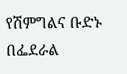የሽምግልና ቡድኑ በፌደራል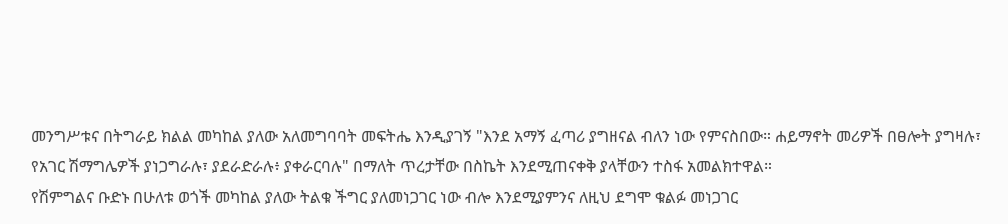መንግሥቱና በትግራይ ክልል መካከል ያለው አለመግባባት መፍትሔ እንዲያገኝ "እንደ አማኝ ፈጣሪ ያግዘናል ብለን ነው የምናስበው። ሐይማኖት መሪዎች በፀሎት ያግዛሉ፣ የአገር ሽማግሌዎች ያነጋግራሉ፣ ያደራድራሉ፥ ያቀራርባሉ" በማለት ጥረታቸው በስኬት እንደሚጠናቀቅ ያላቸውን ተስፋ አመልክተዋል።
የሽምግልና ቡድኑ በሁለቱ ወጎች መካከል ያለው ትልቁ ችግር ያለመነጋገር ነው ብሎ እንደሚያምንና ለዚህ ደግሞ ቁልፉ መነጋገር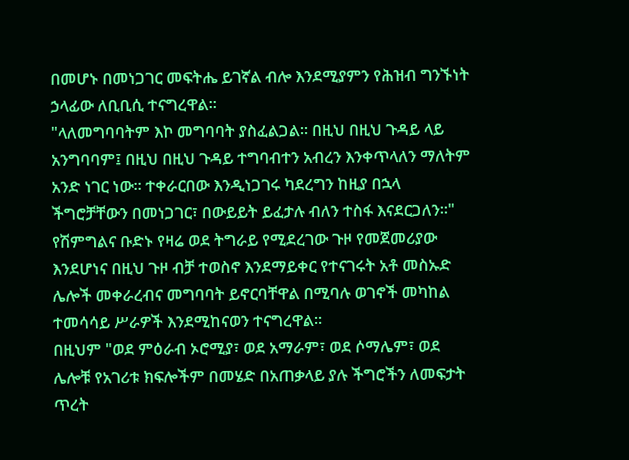በመሆኑ በመነጋገር መፍትሔ ይገኛል ብሎ እንደሚያምን የሕዝብ ግንኙነት ኃላፊው ለቢቢሲ ተናግረዋል።
"ላለመግባባትም እኮ መግባባት ያስፈልጋል። በዚህ በዚህ ጉዳይ ላይ አንግባባም፤ በዚህ በዚህ ጉዳይ ተግባብተን አብረን እንቀጥላለን ማለትም አንድ ነገር ነው። ተቀራርበው እንዲነጋገሩ ካደረግን ከዚያ በኋላ ችግሮቻቸውን በመነጋገር፣ በውይይት ይፈታሉ ብለን ተስፋ እናደርጋለን።"
የሽምግልና ቡድኑ የዛሬ ወደ ትግራይ የሚደረገው ጉዞ የመጀመሪያው እንደሆነና በዚህ ጉዞ ብቻ ተወስኖ እንደማይቀር የተናገሩት አቶ መስኡድ ሌሎች መቀራረብና መግባባት ይኖርባቸዋል በሚባሉ ወገኖች መካከል ተመሳሳይ ሥራዎች እንደሚከናወን ተናግረዋል።
በዚህም "ወደ ምዕራብ ኦሮሚያ፣ ወደ አማራም፣ ወደ ሶማሌም፣ ወደ ሌሎቹ የአገሪቱ ክፍሎችም በመሄድ በአጠቃላይ ያሉ ችግሮችን ለመፍታት ጥረት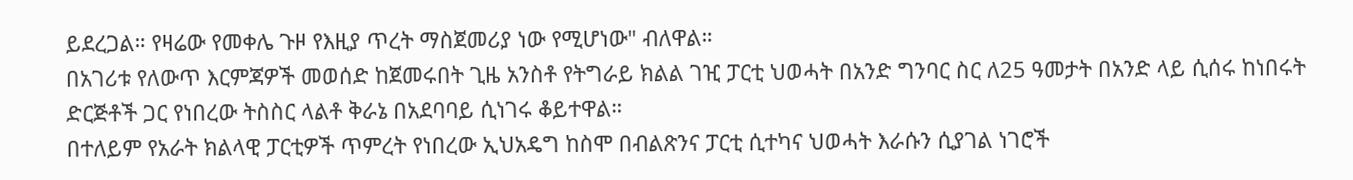ይደረጋል። የዛሬው የመቀሌ ጉዞ የእዚያ ጥረት ማስጀመሪያ ነው የሚሆነው" ብለዋል።
በአገሪቱ የለውጥ እርምጃዎች መወሰድ ከጀመሩበት ጊዜ አንስቶ የትግራይ ክልል ገዢ ፓርቲ ህወሓት በአንድ ግንባር ስር ለ25 ዓመታት በአንድ ላይ ሲሰሩ ከነበሩት ድርጅቶች ጋር የነበረው ትስስር ላልቶ ቅራኔ በአደባባይ ሲነገሩ ቆይተዋል።
በተለይም የአራት ክልላዊ ፓርቲዎች ጥምረት የነበረው ኢህአዴግ ከስሞ በብልጽንና ፓርቲ ሲተካና ህወሓት እራሱን ሲያገል ነገሮች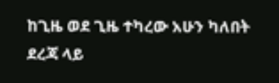ከጊዜ ወደ ጊዜ ተካረው አሁን ካለበት ደረጃ ላይ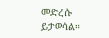መድረሱ ይታወሳል።